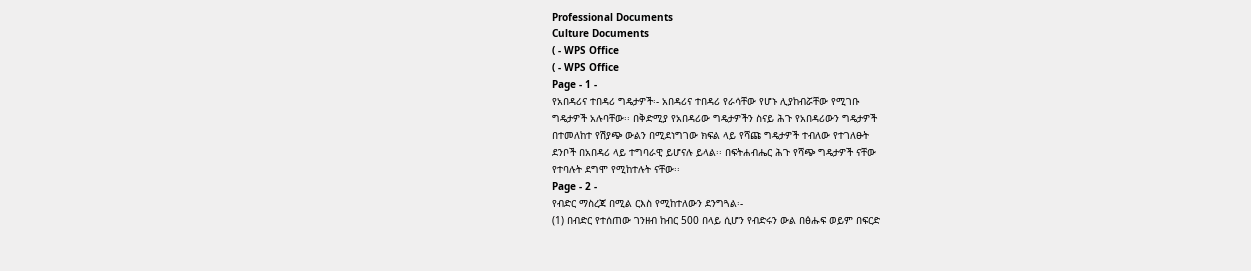Professional Documents
Culture Documents
( - WPS Office
( - WPS Office
Page - 1 -
የአበዳሪና ተበዳሪ ግዴታዎች፡- አበዳሪና ተበዳሪ የራሳቸው የሆኑ ሊያከብሯቸው የሚገቡ
ግዴታዎች አሉባቸው፡፡ በቅድሚያ የአበዳሪው ግዴታዎችን ስናይ ሕጉ የአበዳሪውን ግዴታዎች
በተመለከተ የሽያጭ ውልን በሚደነግገው ክፍል ላይ የሻጩ ግዴታዎች ተብለው የተገለፁት
ደንቦች በአበዳሪ ላይ ተግባራዊ ይሆናሉ ይላል፡፡ በፍትሐብሔር ሕጉ የሻጭ ግዴታዎች ናቸው
የተባሉት ደግሞ የሚከተሉት ናቸው፡፡
Page - 2 -
የብድር ማስረጃ በሚል ርእስ የሚከተለውን ደንግጓል፡-
(1) በብድር የተሰጠው ገንዘብ ከብር 500 በላይ ሲሆን የብድሩን ውል በፅሑፍ ወይም በፍርድ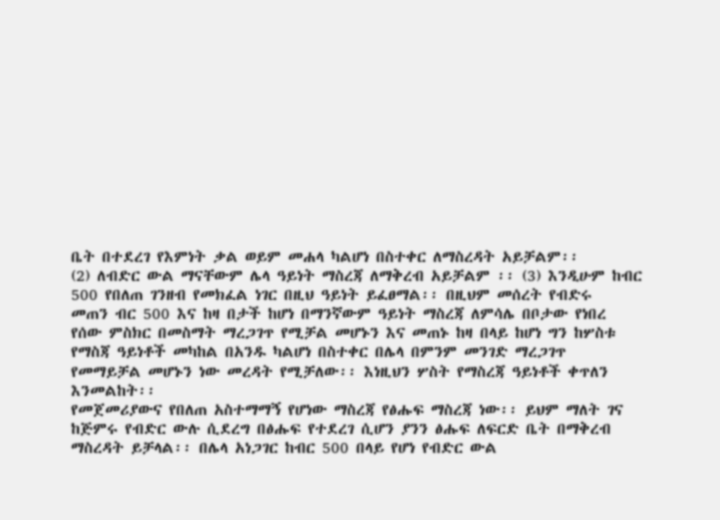ቤት በተደረገ የእምነት ቃል ወይም መሐላ ካልሆነ በስተቀር ለማስረዳት አይቻልም፡፡
(2) ለብድር ውል ማናቸውም ሌላ ዓይነት ማስረጃ ለማቅረብ አይቻልም ፡፡ (3) እንዲሁም ከብር
500 የበለጠ ገንዘብ የመክፈል ነገር በዚህ ዓይነት ይፈፀማል፡፡ በዚህም መሰረት የብድሩ
መጠን ብር 500 እና ከዛ በታች ከሆነ በማንኛውም ዓይነት ማስረጃ ለምሳሌ በቦታው የነበረ
የሰው ምስክር በመስማት ማረጋገጥ የሚቻል መሆኑን እና መጠኑ ከዛ በላይ ከሆነ ግን ከሦስቱ
የማስጃ ዓይነቶች መካከል በአንዱ ካልሆነ በስተቀር በሌላ በምንም መንገድ ማረጋገጥ
የመማይቻል መሆኑን ነው መረዳት የሚቻለው፡፡ እነዚህን ሦስት የማስረጃ ዓይነቶች ቀጥለን
እንመልከት፡፡
የመጀመሪያውና የበለጠ አስተማማኝ የሆነው ማስረጃ የፅሑፍ ማስረጃ ነው፡፡ ይህም ማለት ገና
ከጅምሩ የብድር ውሉ ሲደረግ በፅሑፍ የተደረገ ሲሆን ያንን ፅሑፍ ለፍርድ ቤት በማቅረብ
ማስረዳት ይቻላል፡፡ በሌላ አነጋገር ከብር 500 በላይ የሆነ የብድር ውል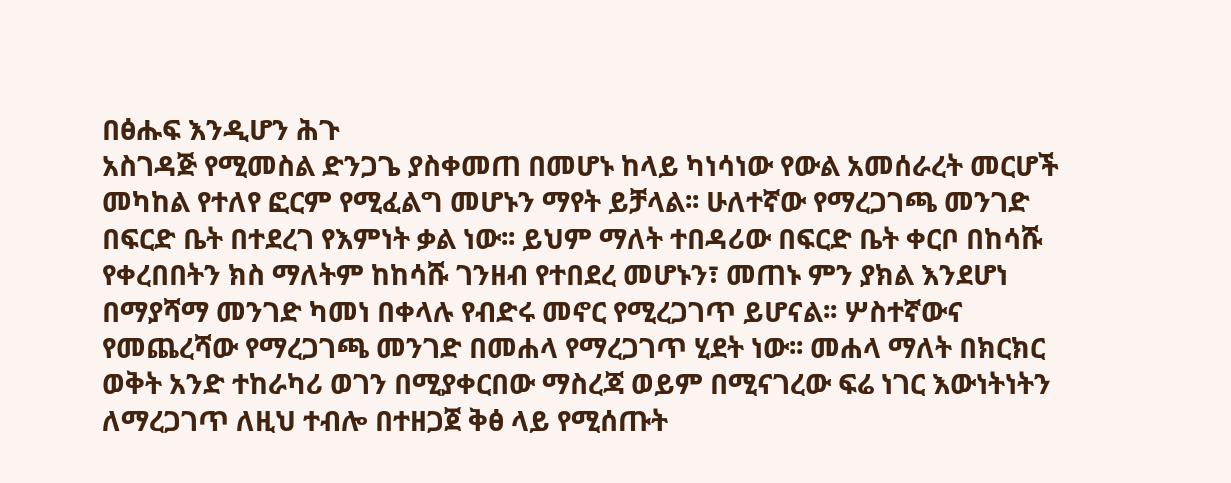በፅሑፍ እንዲሆን ሕጉ
አስገዳጅ የሚመስል ድንጋጌ ያስቀመጠ በመሆኑ ከላይ ካነሳነው የውል አመሰራረት መርሆች
መካከል የተለየ ፎርም የሚፈልግ መሆኑን ማየት ይቻላል፡፡ ሁለተኛው የማረጋገጫ መንገድ
በፍርድ ቤት በተደረገ የእምነት ቃል ነው፡፡ ይህም ማለት ተበዳሪው በፍርድ ቤት ቀርቦ በከሳሹ
የቀረበበትን ክስ ማለትም ከከሳሹ ገንዘብ የተበደረ መሆኑን፣ መጠኑ ምን ያክል እንደሆነ
በማያሻማ መንገድ ካመነ በቀላሉ የብድሩ መኖር የሚረጋገጥ ይሆናል፡፡ ሦስተኛውና
የመጨረሻው የማረጋገጫ መንገድ በመሐላ የማረጋገጥ ሂደት ነው፡፡ መሐላ ማለት በክርክር
ወቅት አንድ ተከራካሪ ወገን በሚያቀርበው ማስረጃ ወይም በሚናገረው ፍሬ ነገር እውነትነትን
ለማረጋገጥ ለዚህ ተብሎ በተዘጋጀ ቅፅ ላይ የሚሰጡት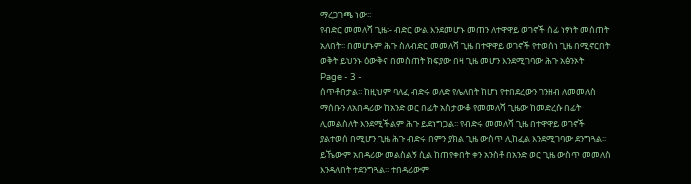ማረጋገጫ ነው፡፡
የብድር መመለሻ ጊዜ፡- ብድር ውል እንደመሆኑ መጠን ለተዋዋይ ወገኖች ሰፊ ነፃነት መሰጠት
አለበት፡፡ በመሆኑም ሕጉ ስለብድር መመለሻ ጊዜ በተዋዋይ ወገኖች የተወሰነ ጊዜ በሚኖርበት
ወቅት ይህንኑ ዕውቅና በመስጠት ክፍያው በዛ ጊዜ መሆን እንደሚገባው ሕጉ አፅንኦት
Page - 3 -
ሰጥቶበታል፡፡ ከዚህም ባለፈ ብድሩ ወለድ የሌለበት ከሆነ የተበደረውን ገንዘብ ለመመለስ
ማሰቡን ለአበዳሪው ከአንድ ወር በፊት አስታውቆ የመመለሻ ጊዜው ከመድረሱ በፊት
ሊመልስለት እንደሚችልም ሕጉ ይደነግጋል፡፡ የብድሩ መመለሻ ጊዜ በተዋዋይ ወገኖች
ያልተወሰ በሚሆን ጊዜ ሕጉ ብድሩ በምን ያክል ጊዜ ውስጥ ሊከፈል እንደሚገባው ደንግጓል፡፡
ይኼውም አበዳሪው መልስልኝ ሲል ከጠየቀበት ቀን አንስቶ በአንድ ወር ጊዜ ውስጥ መመለስ
እንዳለበት ተደንግጓል፡፡ ተበዳሪውም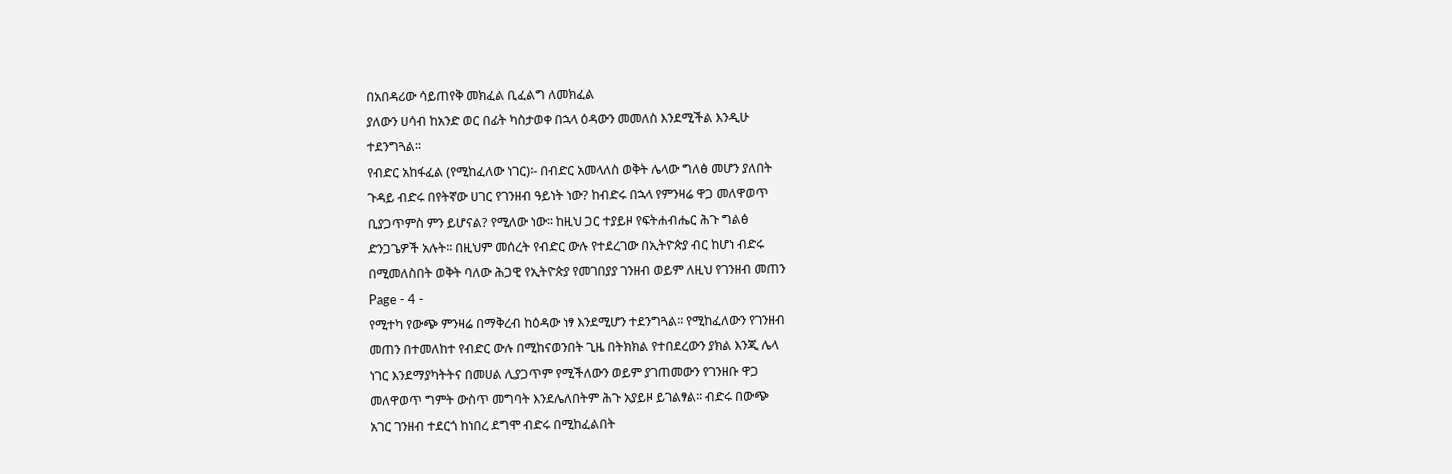በአበዳሪው ሳይጠየቅ መክፈል ቢፈልግ ለመክፈል
ያለውን ሀሳብ ከአንድ ወር በፊት ካስታወቀ በኋላ ዕዳውን መመለስ እንደሚችል እንዲሁ
ተደንግጓል፡፡
የብድር አከፋፈል (የሚከፈለው ነገር)፡- በብድር አመላለስ ወቅት ሌላው ግለፅ መሆን ያለበት
ጉዳይ ብድሩ በየትኛው ሀገር የገንዘብ ዓይነት ነው? ከብድሩ በኋላ የምንዛሬ ዋጋ መለዋወጥ
ቢያጋጥምስ ምን ይሆናል? የሚለው ነው፡፡ ከዚህ ጋር ተያይዞ የፍትሐብሔር ሕጉ ግልፅ
ድንጋጌዎች አሉት፡፡ በዚህም መሰረት የብድር ውሉ የተደረገው በኢትዮጵያ ብር ከሆነ ብድሩ
በሚመለስበት ወቅት ባለው ሕጋዊ የኢትዮጵያ የመገበያያ ገንዘብ ወይም ለዚህ የገንዘብ መጠን
Page - 4 -
የሚተካ የውጭ ምንዛሬ በማቅረብ ከዕዳው ነፃ እንደሚሆን ተደንግጓል፡፡ የሚከፈለውን የገንዘብ
መጠን በተመለከተ የብድር ውሉ በሚከናወንበት ጊዜ በትክክል የተበደረውን ያክል እንጂ ሌላ
ነገር እንደማያካትትና በመሀል ሊያጋጥም የሚችለውን ወይም ያገጠመውን የገንዘቡ ዋጋ
መለዋወጥ ግምት ውስጥ መግባት እንደሌለበትም ሕጉ አያይዞ ይገልፃል፡፡ ብድሩ በውጭ
አገር ገንዘብ ተደርጎ ከነበረ ደግሞ ብድሩ በሚከፈልበት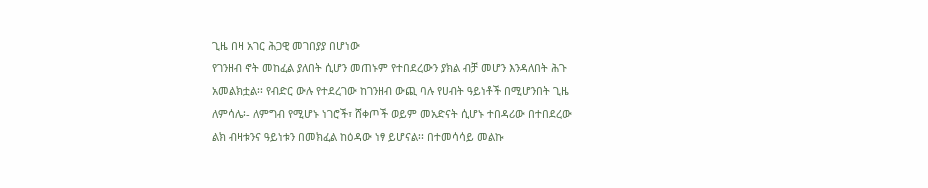ጊዜ በዛ አገር ሕጋዊ መገበያያ በሆነው
የገንዘብ ኖት መከፈል ያለበት ሲሆን መጠኑም የተበደረውን ያክል ብቻ መሆን እንዳለበት ሕጉ
አመልክቷል፡፡ የብድር ውሉ የተደረገው ከገንዘብ ውጪ ባሉ የሀብት ዓይነቶች በሚሆንበት ጊዜ
ለምሳሌ፡- ለምግብ የሚሆኑ ነገሮች፣ ሸቀጦች ወይም መአድናት ሲሆኑ ተበዳሪው በተበደረው
ልክ ብዛቱንና ዓይነቱን በመክፈል ከዕዳው ነፃ ይሆናል፡፡ በተመሳሳይ መልኩ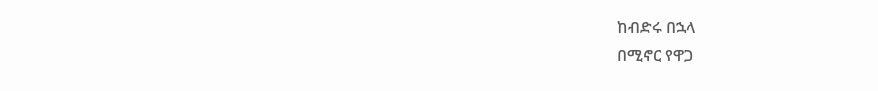ከብድሩ በኋላ
በሚኖር የዋጋ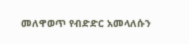መለዋወጥ የብድድር አመላለሱን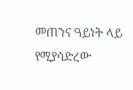መጠንና ዓይነት ላይ የሚያሳድረው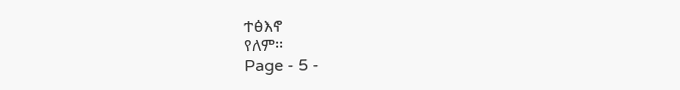ተፅእኖ
የለም፡፡
Page - 5 -